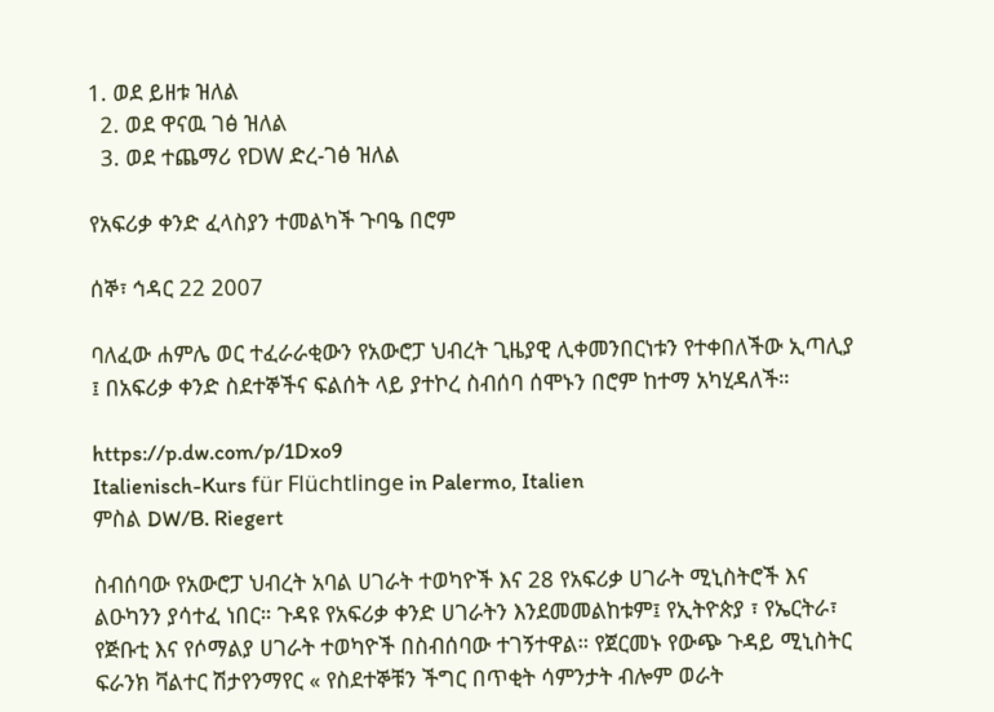1. ወደ ይዘቱ ዝለል
  2. ወደ ዋናዉ ገፅ ዝለል
  3. ወደ ተጨማሪ የDW ድረ-ገፅ ዝለል

የአፍሪቃ ቀንድ ፈላስያን ተመልካች ጉባዔ በሮም

ሰኞ፣ ኅዳር 22 2007

ባለፈው ሐምሌ ወር ተፈራራቂውን የአውሮፓ ህብረት ጊዜያዊ ሊቀመንበርነቱን የተቀበለችው ኢጣሊያ ፤ በአፍሪቃ ቀንድ ስደተኞችና ፍልሰት ላይ ያተኮረ ስብሰባ ሰሞኑን በሮም ከተማ አካሂዳለች።

https://p.dw.com/p/1Dxo9
Italienisch-Kurs für Flüchtlinge in Palermo, Italien
ምስል DW/B. Riegert

ስብሰባው የአውሮፓ ህብረት አባል ሀገራት ተወካዮች እና 28 የአፍሪቃ ሀገራት ሚኒስትሮች እና ልዑካንን ያሳተፈ ነበር። ጉዳዩ የአፍሪቃ ቀንድ ሀገራትን እንደመመልከቱም፤ የኢትዮጵያ ፣ የኤርትራ፣ የጅቡቲ እና የሶማልያ ሀገራት ተወካዮች በስብሰባው ተገኝተዋል። የጀርመኑ የውጭ ጉዳይ ሚኒስትር ፍራንክ ቫልተር ሽታየንማየር « የስደተኞቹን ችግር በጥቂት ሳምንታት ብሎም ወራት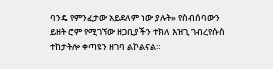ባንዴ የምንፈታው አይደለም ነው ያሉት» የስብሰባውን ይዘት ሮም የሚገኘው ዘጋቢያችን ተክለ እዝጊ ገብረየሱስ ተከታትሎ ቀጣዩን ዘገባ ልኮልናል።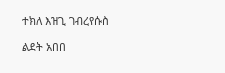ተክለ እዝጊ ገብረየሱስ

ልደት አበበ